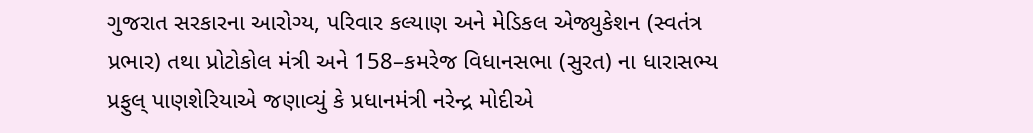ગુજરાત સરકારના આરોગ્ય, પરિવાર કલ્યાણ અને મેડિકલ એજ્યુકેશન (સ્વતંત્ર પ્રભાર) તથા પ્રોટોકોલ મંત્રી અને 158–કમરેજ વિધાનસભા (સુરત) ના ધારાસભ્ય પ્રફુલ્ પાણશેરિયાએ જણાવ્યું કે પ્રધાનમંત્રી નરેન્દ્ર મોદીએ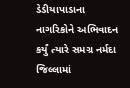ડેડીયાપાડાના નાગરિકોને અભિવાદન કર્યું ત્યારે સમગ્ર નર્મદા જિલ્લામાં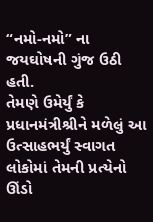“નમો-નમો” ના જયઘોષની ગુંજ ઉઠી હતી.
તેમણે ઉમેર્યું કે પ્રધાનમંત્રીશ્રીને મળેલું આ ઉત્સાહભર્યું સ્વાગત લોકોમાં તેમની પ્રત્યેનો ઊંડો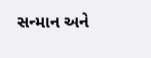સન્માન અને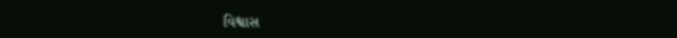વિશ્વાસ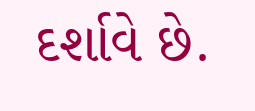દર્શાવે છે.